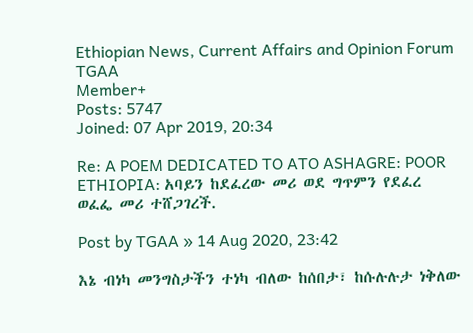Ethiopian News, Current Affairs and Opinion Forum
TGAA
Member+
Posts: 5747
Joined: 07 Apr 2019, 20:34

Re: A POEM DEDICATED TO ATO ASHAGRE: POOR ETHIOPIA: አባይን ከደፈረው መሪ ወደ ግጥምን የደፈረ ወፈፌ መሪ ተሸጋገረች.

Post by TGAA » 14 Aug 2020, 23:42

እኔ ብነካ መንግስታችን ተነካ ብለው ከሰበታ፣ ከሱሉሉታ ነቅለው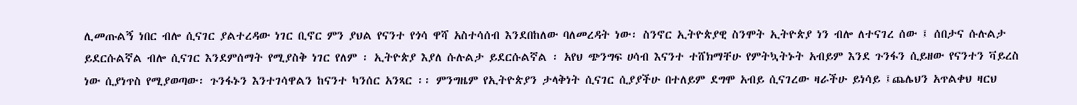ሊመጡልኝ ነበር ብሎ ሲናገር ያልተረዳው ነገር ቢኖር ምን ያህል የናንተ የጎሳ ዋሻ አስተሳሰብ እንደበከለው ባለመረዳት ነው፡ ስንኖር ኢትዮጵያዊ ስንሞት ኢትዮጵያ ነን ብሎ ለተናገረ ሰው ፤ ሰበታና ሱሉልታ ይደርሱልኛል ብሎ ሲናገር እንደምሰማት የሚያስቅ ነገር የለም ፡ ኢትዮጵያ እያለ ሱሉልታ ይደርሱልኛል ፡ አየህ ጭንግፍ ሀሳብ እናንተ ተሸክማቸሁ የምትኳትኑት አብይም እንደ ጉንፋን ሲይዘው የናንተን ቫይረስ ነው ሲያነጥስ የሚያወጣው፡ ጉንፋኑን እንተገሳዋልን ከናንተ ካንሰር አንጻር ፡፡ ምንግዜም የኢትዮጵያን ታላቅነት ሲናገር ሲያያችሁ በተለይም ደግሞ አብይ ሲናገረው ዛራችሁ ይነሳይ ፤ጨሌህን አጥልቀህ ዛርህ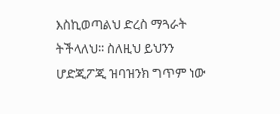እስኪወጣልህ ድረስ ማጓራት ትችላለህ፡፡ ስለዚህ ይህንን ሆድጂፖጂ ዝባዝንክ ግጥም ነው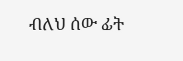ብለህ ሰው ፊት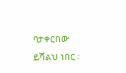ባታቀርበው ይሻልህ ነበር ፡